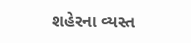શહેરના વ્યસ્ત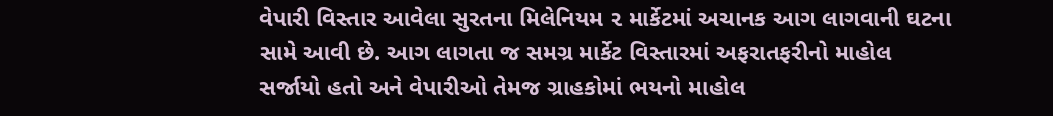વેપારી વિસ્તાર આવેલા સુરતના મિલેનિયમ ૨ માર્કેટમાં અચાનક આગ લાગવાની ઘટના સામે આવી છે. આગ લાગતા જ સમગ્ર માર્કેટ વિસ્તારમાં અફરાતફરીનો માહોલ સર્જાયો હતો અને વેપારીઓ તેમજ ગ્રાહકોમાં ભયનો માહોલ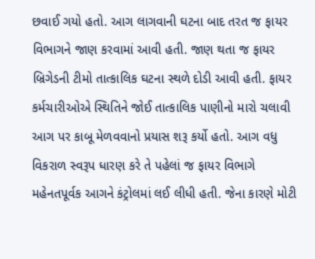છવાઈ ગયો હતો. આગ લાગવાની ઘટના બાદ તરત જ ફાયર વિભાગને જાણ કરવામાં આવી હતી. જાણ થતા જ ફાયર બ્રિગેડની ટીમો તાત્કાલિક ઘટના સ્થળે દોડી આવી હતી. ફાયર કર્મચારીઓએ સ્થિતિને જોઈ તાત્કાલિક પાણીનો મારો ચલાવી આગ પર કાબૂ મેળવવાનો પ્રયાસ શરૂ કર્યો હતો. આગ વધુ વિકરાળ સ્વરૂપ ધારણ કરે તે પહેલાં જ ફાયર વિભાગે મહેનતપૂર્વક આગને કંટ્રોલમાં લઈ લીધી હતી. જેના કારણે મોટી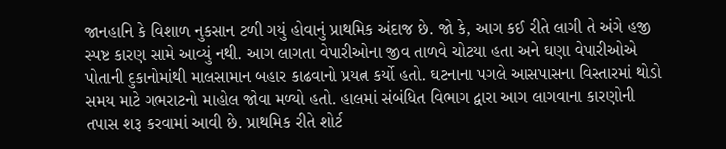જાનહાનિ કે વિશાળ નુકસાન ટળી ગયું હોવાનું પ્રાથમિક અંદાજ છે. જો કે, આગ કઈ રીતે લાગી તે અંગે હજી સ્પષ્ટ કારણ સામે આવ્યું નથી. આગ લાગતા વેપારીઓના જીવ તાળવે ચોટયા હતા અને ઘણા વેપારીઓએ પોતાની દુકાનોમાંથી માલસામાન બહાર કાઢવાનો પ્રયત્ન કર્યો હતો. ઘટનાના પગલે આસપાસના વિસ્તારમાં થોડો સમય માટે ગભરાટનો માહોલ જોવા મળ્યો હતો. હાલમાં સંબંધિત વિભાગ દ્વારા આગ લાગવાના કારણોની તપાસ શરૂ કરવામાં આવી છે. પ્રાથમિક રીતે શોર્ટ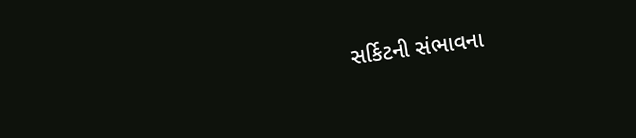સર્કિટની સંભાવના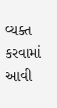વ્યક્ત કરવામાં આવી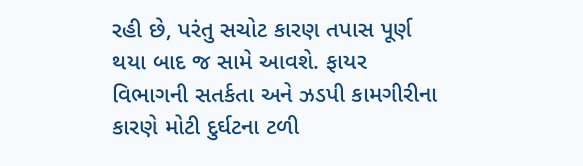રહી છે, પરંતુ સચોટ કારણ તપાસ પૂર્ણ થયા બાદ જ સામે આવશે. ફાયર વિભાગની સતર્કતા અને ઝડપી કામગીરીના કારણે મોટી દુર્ઘટના ટળી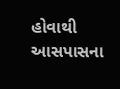હોવાથી આસપાસના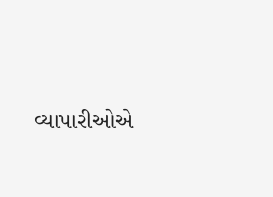વ્યાપારીઓએ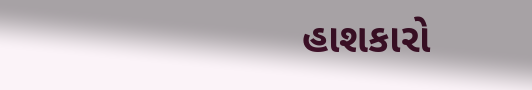હાશકારો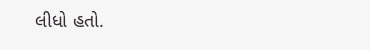લીધો હતો.